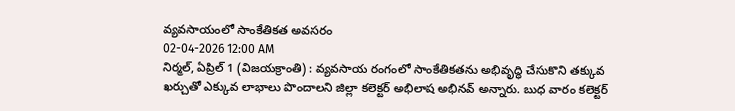వ్యవసాయంలో సాంకేతికత అవసరం
02-04-2026 12:00 AM
నిర్మల్, ఏప్రిల్ 1 (విజయక్రాంతి) : వ్యవసాయ రంగంలో సాంకేతికతను అభివృద్ధి చేసుకొని తక్కువ ఖర్చుతో ఎక్కువ లాభాలు పొందాలని జిల్లా కలెక్టర్ అభిలాష అభినవ్ అన్నారు. బుధ వారం కలెక్టర్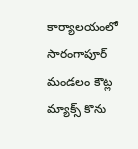కార్యాలయంలో సారంగాపూర్ మండలం కౌట్ల మ్యాక్స్ కొను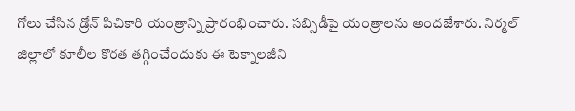గోలు చేసిన డ్రోన్ పిచికారి యంత్రాన్ని ప్రారంభించారు. సబ్సిడీపై యంత్రాలను అందజేశారు. నిర్మల్ జిల్లాలో కూలీల కొరత తగ్గించేందుకు ఈ టెక్నాలజీని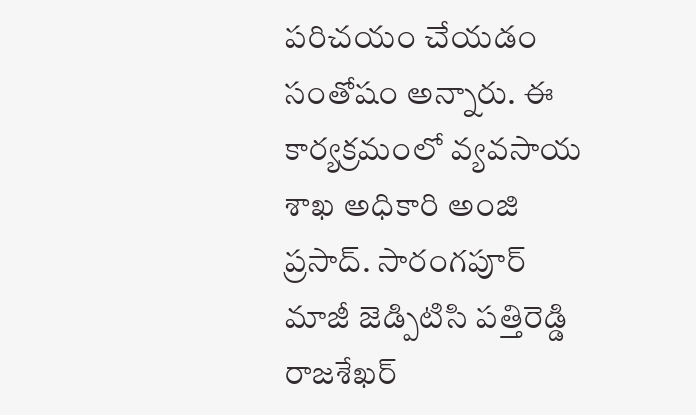పరిచయం చేయడం సంతోషం అన్నారు. ఈ కార్యక్రమంలో వ్యవసాయ శాఖ అధికారి అంజి ప్రసాద్. సారంగపూర్ మాజీ జెడ్పిటిసి పత్తిరెడ్డి రాజశేఖర్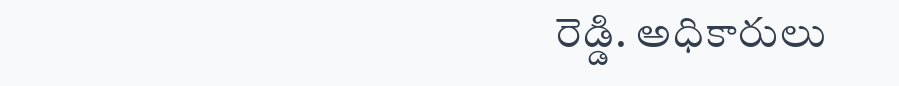రెడ్డి. అధికారులు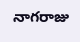నాగరాజు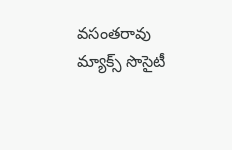వసంతరావు మ్యాక్స్ సొసైటీ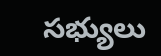సభ్యులు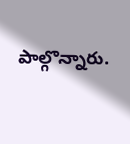పాల్గొన్నారు.